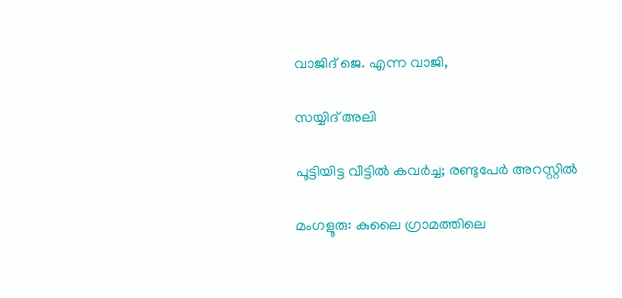വാജിദ് ജെ. എന്ന വാജി,

സയ്യിദ് അലി

പൂട്ടിയിട്ട വീട്ടിൽ കവർച്ച; രണ്ടുപേർ അറസ്റ്റിൽ

മംഗളൂരു: കുലൈ ഗ്രാമത്തിലെ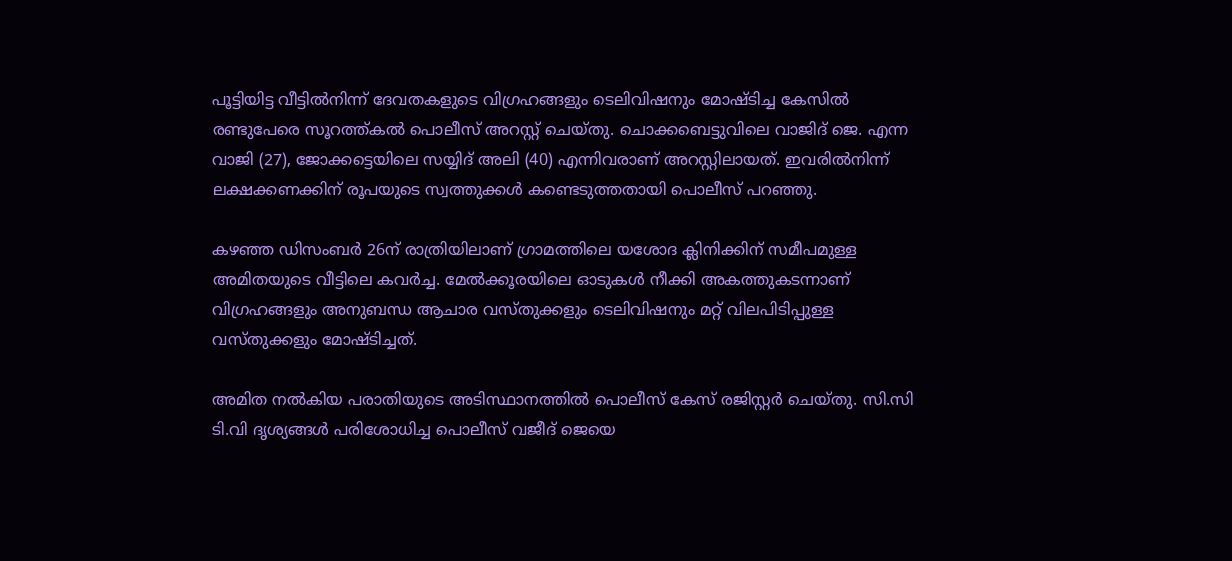പൂട്ടിയിട്ട വീട്ടിൽനിന്ന് ദേവതകളുടെ വിഗ്രഹങ്ങളും ടെലിവിഷനും മോഷ്ടിച്ച കേസിൽ രണ്ടുപേരെ സൂറത്ത്കൽ പൊലീസ് അറസ്റ്റ് ചെയ്തു. ചൊക്കബെട്ടുവിലെ വാജിദ് ജെ. എന്ന വാജി (27), ജോക്കട്ടെയിലെ സയ്യിദ് അലി (40) എന്നിവരാണ് അറസ്റ്റിലായത്. ഇവരിൽനിന്ന് ലക്ഷക്കണക്കിന് രൂപയുടെ സ്വത്തുക്കൾ കണ്ടെടുത്തതായി പൊലീസ് പറഞ്ഞു.

കഴഞ്ഞ ഡിസംബർ 26ന് രാത്രിയിലാണ് ഗ്രാമത്തിലെ യശോദ ക്ലിനിക്കിന് സമീപമുള്ള അമിതയുടെ വീട്ടിലെ കവർച്ച. മേൽക്കൂരയിലെ ഓടുകൾ നീക്കി അകത്തുകടന്നാണ് വിഗ്രഹങ്ങളും അനുബന്ധ ആചാര വസ്തുക്കളും ടെലിവിഷനും മറ്റ് വിലപിടിപ്പുള്ള വസ്തുക്കളും മോഷ്ടിച്ചത്.

അമിത നൽകിയ പരാതിയുടെ അടിസ്ഥാനത്തിൽ പൊലീസ് കേസ് രജിസ്റ്റർ ചെയ്തു. സി.സി ടി.വി ദൃശ്യങ്ങൾ പരിശോധിച്ച പൊലീസ് വജീദ് ജെയെ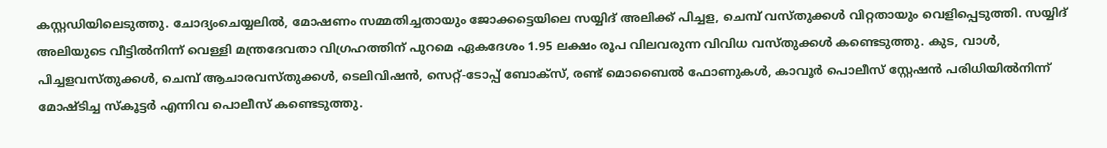കസ്റ്റഡിയിലെടുത്തു. ചോദ്യംചെയ്യലിൽ, മോഷണം സമ്മതിച്ചതായും ജോക്കട്ടെയിലെ സയ്യിദ് അലിക്ക് പിച്ചള, ചെമ്പ് വസ്തുക്കൾ വിറ്റതായും വെളിപ്പെടുത്തി. സയ്യിദ് അലിയുടെ വീട്ടിൽനിന്ന് വെള്ളി മന്ത്രദേവതാ വിഗ്രഹത്തിന് പുറമെ ഏകദേശം 1.95 ലക്ഷം രൂപ വിലവരുന്ന വിവിധ വസ്തുക്കൾ കണ്ടെടുത്തു. കുട, വാൾ, പിച്ചളവസ്തുക്കൾ, ചെമ്പ് ആചാരവസ്തുക്കൾ, ടെലിവിഷൻ, സെറ്റ്-ടോപ്പ് ബോക്സ്, രണ്ട് മൊബൈൽ ഫോണുകൾ, കാവൂർ പൊലീസ് സ്റ്റേഷൻ പരിധിയിൽനിന്ന് മോഷ്ടിച്ച സ്കൂട്ടർ എന്നിവ പൊലീസ് കണ്ടെടുത്തു.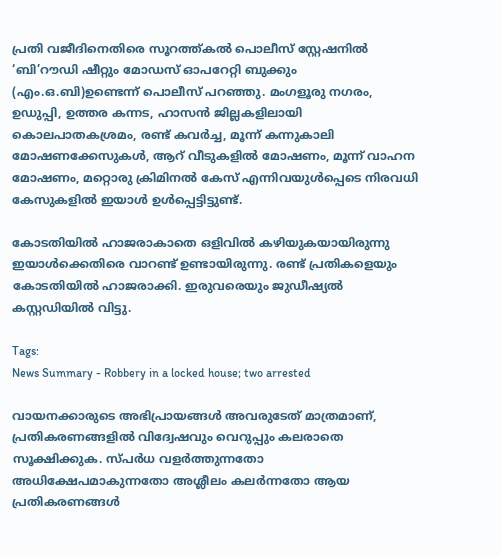പ്രതി വജീദിനെതിരെ സൂറത്ത്കൽ പൊലീസ് സ്റ്റേഷനിൽ ‘ബി’റൗഡി ഷീറ്റും മോഡസ് ഓപറേറ്റി ബുക്കും (എം.ഒ.ബി)ഉണ്ടെന്ന് പൊലീസ് പറഞ്ഞു. മംഗളൂരു നഗരം, ഉഡുപ്പി, ഉത്തര കന്നട, ഹാസൻ ജില്ലകളിലായി കൊലപാതകശ്രമം, രണ്ട് കവർച്ച, മൂന്ന് കന്നുകാലി മോഷണക്കേസുകൾ, ആറ് വീടുകളിൽ മോഷണം, മൂന്ന് വാഹന മോഷണം, മറ്റൊരു ക്രിമിനൽ കേസ് എന്നിവയുൾപ്പെടെ നിരവധി കേസുകളിൽ ഇയാൾ ഉൾപ്പെട്ടിട്ടുണ്ട്.

കോടതിയിൽ ഹാജരാകാതെ ഒളിവിൽ കഴിയുകയായിരുന്നു ഇയാൾക്കെതിരെ വാറണ്ട് ഉണ്ടായിരുന്നു. രണ്ട് പ്രതികളെയും കോടതിയിൽ ഹാജരാക്കി. ഇരുവരെയും ജുഡീഷ്യൽ കസ്റ്റഡിയിൽ വിട്ടു.

Tags:
News Summary - Robbery in a locked house; two arrested

വായനക്കാരുടെ അഭിപ്രായങ്ങള്‍ അവരുടേത് മാത്രമാണ്, പ്രതികരണങ്ങളിൽ വിദ്വേഷവും വെറുപ്പും കലരാതെ സൂക്ഷിക്കുക. സ്പർധ വളർത്തുന്നതോ അധിക്ഷേപമാകുന്നതോ അശ്ലീലം കലർന്നതോ ആയ പ്രതികരണങ്ങൾ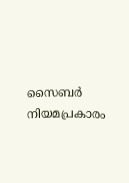സൈബർ നിയമപ്രകാരം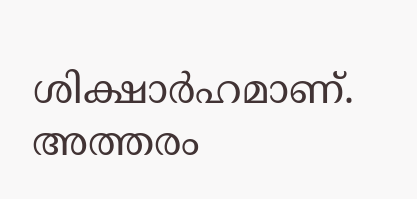ശിക്ഷാർഹമാണ്. അത്തരം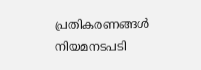പ്രതികരണങ്ങൾ നിയമനടപടി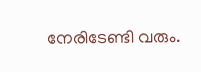നേരിടേണ്ടി വരും.